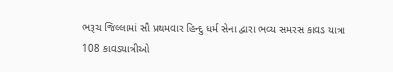ભરૂચ જિલ્લામાં સૌ પ્રથમવાર હિન્દુ ધર્મ સેના દ્વારા ભવ્ય સમરસ કાવડ યાત્રા
108 કાવડયાત્રીઓ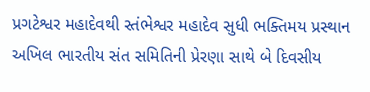પ્રગટેશ્વર મહાદેવથી સ્તંભેશ્વર મહાદેવ સુધી ભક્તિમય પ્રસ્થાન અખિલ ભારતીય સંત સમિતિની પ્રેરણા સાથે બે દિવસીય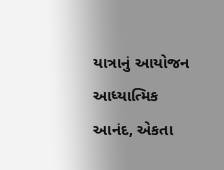યાત્રાનું આયોજન આધ્યાત્મિક આનંદ, એકતા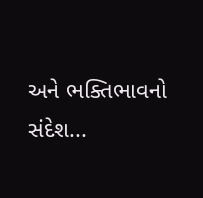અને ભક્તિભાવનો સંદેશ...